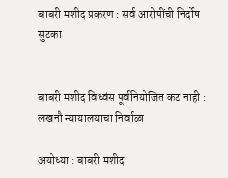बाबरी मशीद प्रकरण : सर्व आरोपींची निर्दोष सुटका


बाबरी मशीद विध्वंस पूर्वनियोजित कट नाही : लखनौ न्यायालयाचा निर्वाळा

अयोध्या : बाबरी मशीद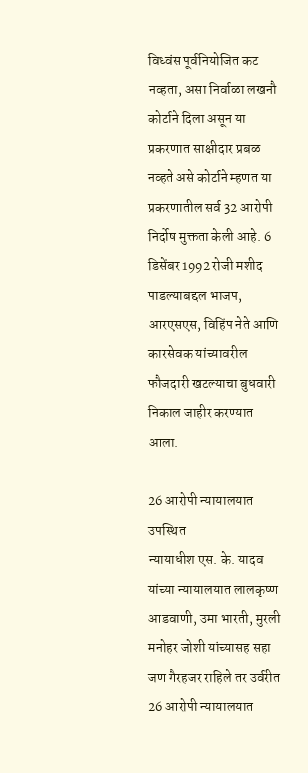विध्वंस पूर्वनियोजित कट नव्हता, असा निर्वाळा लखनौ कोर्टाने दिला असून या प्रकरणात साक्षीदार प्रबळ नव्हते असे कोर्टाने म्हणत या प्रकरणातील सर्व 32 आरोपी निर्दोष मुक्तता केली आहे. 6 डिसेंबर 1992 रोजी मशीद पाडल्याबद्दल भाजप, आरएसएस, विहिंप नेते आणि कारसेवक यांच्यावरील फौजदारी खटल्याचा बुधवारी निकाल जाहीर करण्यात आला.

26 आरोपी न्यायालयात उपस्थित
न्यायाधीश एस. के. यादव यांच्या न्यायालयात लालकृष्ण आडवाणी, उमा भारती, मुरली मनोहर जोशी यांच्यासह सहा जण गैरहजर राहिले तर उर्वरीत 26 आरोपी न्यायालयात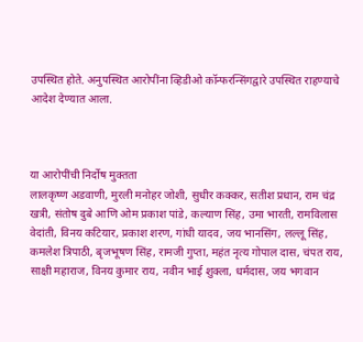उपस्थित होते. अनुपस्थित आरोपींना व्हिडीओ कॉन्फरन्सिंगद्वारे उपस्थित राहण्याचे आदेश देण्यात आला.



या आरोपींची निर्दोष मुक्तता
लालकृष्ण अडवाणी, मुरली मनोहर जोशी, सुधीर कक्कर, सतीश प्रधान, राम चंद्र खत्री, संतोष दुबे आणि ओम प्रकाश पांडे, कल्याण सिंह, उमा भारती, रामविलास वेदांती, विनय कटियार, प्रकाश शरण, गांधी यादव, जय भानसिंग, लल्लू सिंह, कमलेश त्रिपाठी, बृजभूषण सिंह, रामजी गुप्ता, महंत नृत्य गोपाल दास, चंपत राय, साक्षी महाराज, विनय कुमार राय, नवीन भाई शुक्ला, धर्मदास, जय भगवान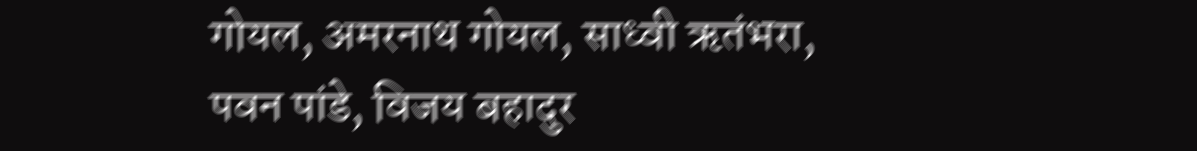गोयल, अमरनाथ गोयल, साध्वी ऋतंभरा, पवन पांडे, विजय बहादुर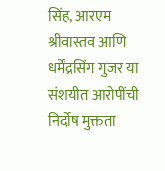सिंह, आरएम श्रीवास्तव आणि धर्मेंद्रसिंग गुजर या संशयीत आरोपींची निर्दोष मुक्तता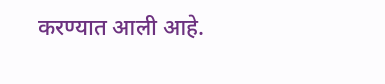करण्यात आली आहे.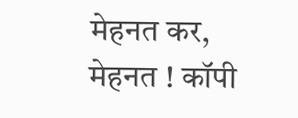मेहनत कर, मेहनत ! कॉपी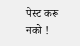पेस्ट करू नको !